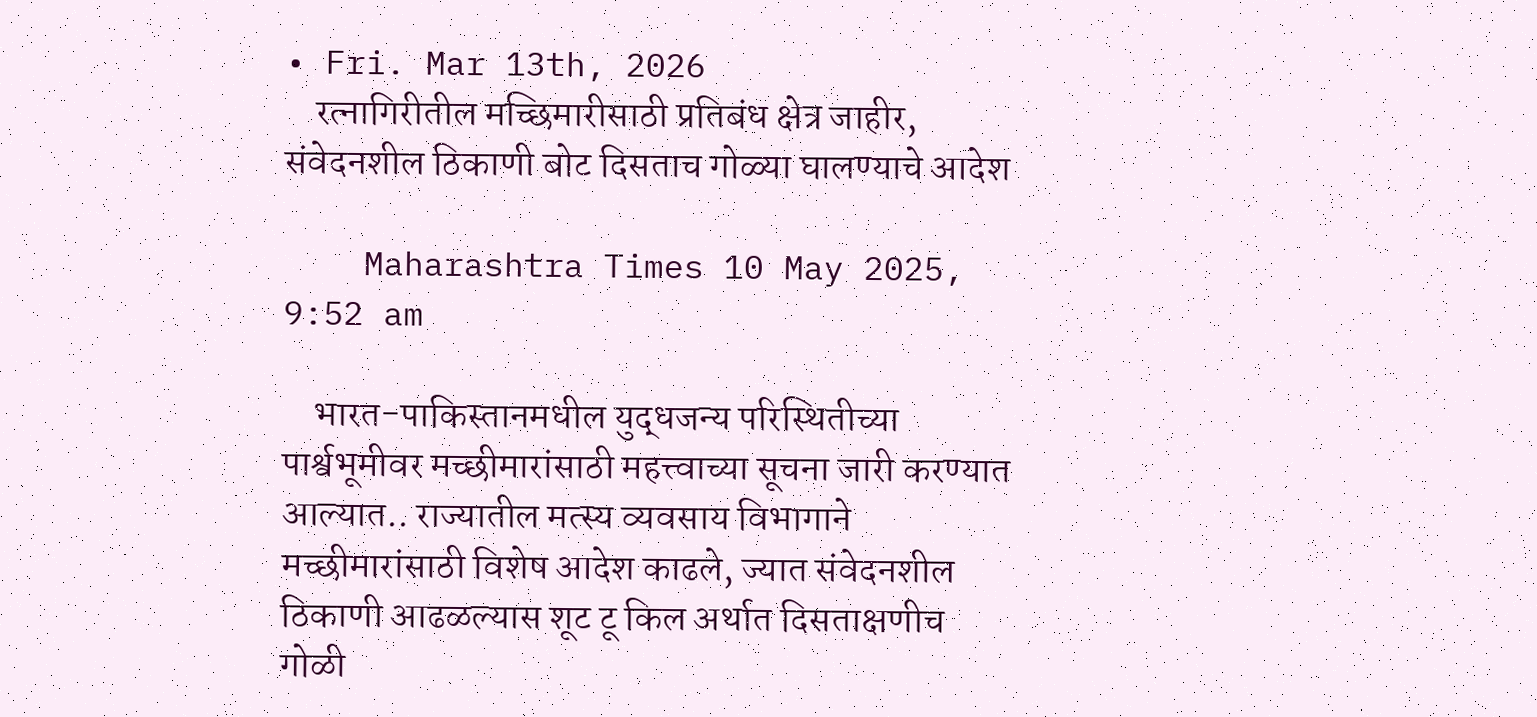• Fri. Mar 13th, 2026
    रत्नागिरीतील मच्छिमारीसाठी प्रतिबंध क्षेत्र जाहीर, संवेदनशील ठिकाणी बोट दिसताच गोळ्या घालण्याचे आदेश

    Maharashtra Times 10 May 2025, 9:52 am

    भारत-पाकिस्तानमधील युद्धजन्य परिस्थितीच्या पार्श्वभूमीवर मच्छीमारांसाठी महत्त्वाच्या सूचना जारी करण्यात आल्यात.. राज्यातील मत्स्य व्यवसाय विभागाने मच्छीमारांसाठी विशेष आदेश काढले, ज्यात संवेदनशील ठिकाणी आढळल्यास शूट टू किल अर्थात दिसताक्षणीच गोळी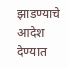झाडण्याचे आदेश देण्यात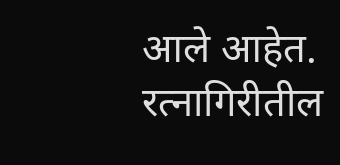आले आहेत. रत्नागिरीतील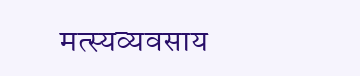मत्स्यव्यवसाय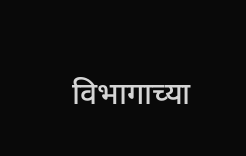विभागाच्या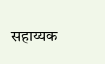सहाय्यक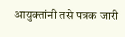आयुक्तांनी तसे पत्रक जारी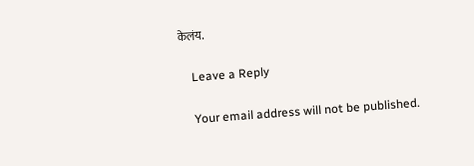केलंय.

    Leave a Reply

    Your email address will not be published.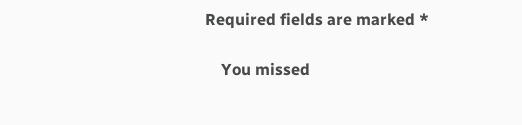Required fields are marked *

    You missed